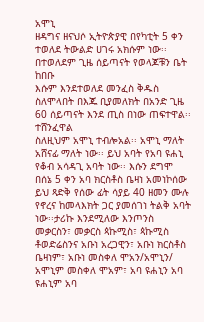አሞኒ
ዘዳግና ዘናህሶ ኢትዮጵያዊ በየካቲት 5 ቀን ተወለደ ትውልድ ሀገሩ አክሱም ነው፡፡ በተወለደም ጊዜ ሰይጣናት የወላጆቹን ቤት ከበቡ
እሱም እንደተወለደ መንፈስ ቅዱስ ስለሞላበት በእጁ ቢያመለክት በአንድ ጊዜ 60 ሰይጣናት እንደ ጢስ በነው ጠፍተዋል፡፡ ተሸንፈዋል
ስለዚህም አሞኒ ተብሎአል፡፡ አሞኒ ማለት
አሸናፊ ማለት ነው፡፡ ይህ አባት የአባ ዩሐኒ የቆብ አሳዳጊ አባት ነው፡፡ እሱን ደግሞ በሰኔ 5 ቀን አባ ክርስቶስ ቤዛነ አመነኮሰው ይህ ጻድቅ የሰው ፊት ሳያይ 40 ዘመን ሙሉ የኖረና ከመላእክት ጋር ያመሰገነ ትልቅ አባት ነው፡፡ታሪኩ እንደሚለው እንጦንስ መቃርስን፣ መቃርስ ጳኩሚስ፣ ጳኩሚስ ቶወድሬስንና አቡነ አረጋዊን፣ አቡነ ክርስቶስ ቤዛነም፣ አቡነ መስቀለ ሞአን/አሞኒን/ አሞኒም መስቀለ ሞአም፣ አባ ዩሐኒን አባ ዩሐኒም አባ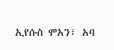ኢየሱስ ሞአን፣ አባ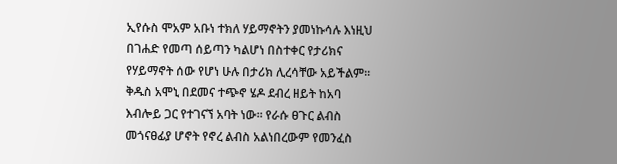ኢየሱስ ሞአም አቡነ ተክለ ሃይማኖትን ያመነኩሳሉ እነዚህ በገሐድ የመጣ ሰይጣን ካልሆነ በስተቀር የታሪክና የሃይማኖት ሰው የሆነ ሁሉ በታሪክ ሊረሳቸው አይችልም፡፡ ቅዱስ አሞኒ በደመና ተጭኖ ሄዶ ደብረ ዘይት ከአባ እብሎይ ጋር የተገናኘ አባት ነው፡፡ የራሱ ፀጉር ልብስ መጎናፀፊያ ሆኖት የኖረ ልብስ አልነበረውም የመንፈስ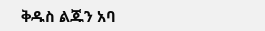ቅዱስ ልጁን አባ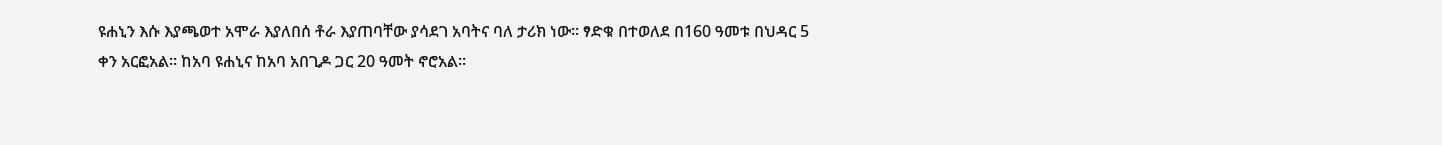ዩሐኒን እሱ እያጫወተ አሞራ እያለበሰ ቶራ እያጠባቸው ያሳደገ አባትና ባለ ታሪክ ነው፡፡ ፃድቁ በተወለደ በ160 ዓመቱ በህዳር 5 ቀን አርፎአል፡፡ ከአባ ዩሐኒና ከአባ አበጊዶ ጋር 20 ዓመት ኖሮአል፡፡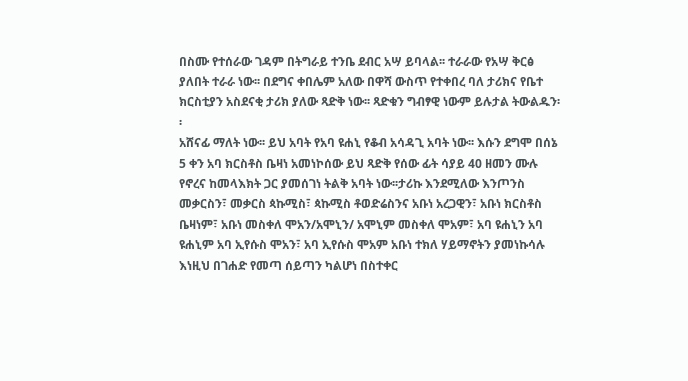በስሙ የተሰራው ገዳም በትግራይ ተንቤ ደብር አሣ ይባላል፡፡ ተራራው የአሣ ቅርፅ ያለበት ተራራ ነው፡፡ በደግና ቀበሌም አለው በዋሻ ውስጥ የተቀበረ ባለ ታሪክና የቤተ ክርስቲያን አስደናቂ ታሪክ ያለው ጻድቅ ነው፡፡ ጻድቁን ግብፃዊ ነውም ይሉታል ትውልዱን፡፡
አሸናፊ ማለት ነው፡፡ ይህ አባት የአባ ዩሐኒ የቆብ አሳዳጊ አባት ነው፡፡ እሱን ደግሞ በሰኔ 5 ቀን አባ ክርስቶስ ቤዛነ አመነኮሰው ይህ ጻድቅ የሰው ፊት ሳያይ 40 ዘመን ሙሉ የኖረና ከመላእክት ጋር ያመሰገነ ትልቅ አባት ነው፡፡ታሪኩ እንደሚለው እንጦንስ መቃርስን፣ መቃርስ ጳኩሚስ፣ ጳኩሚስ ቶወድሬስንና አቡነ አረጋዊን፣ አቡነ ክርስቶስ ቤዛነም፣ አቡነ መስቀለ ሞአን/አሞኒን/ አሞኒም መስቀለ ሞአም፣ አባ ዩሐኒን አባ ዩሐኒም አባ ኢየሱስ ሞአን፣ አባ ኢየሱስ ሞአም አቡነ ተክለ ሃይማኖትን ያመነኩሳሉ እነዚህ በገሐድ የመጣ ሰይጣን ካልሆነ በስተቀር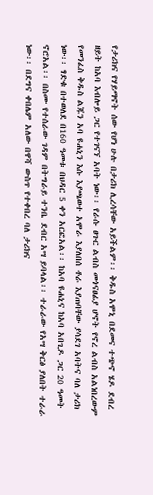የታሪክና የሃይማኖት ሰው የሆነ ሁሉ በታሪክ ሊረሳቸው አይችልም፡፡ ቅዱስ አሞኒ በደመና ተጭኖ ሄዶ ደብረ ዘይት ከአባ እብሎይ ጋር የተገናኘ አባት ነው፡፡ የራሱ ፀጉር ልብስ መጎናፀፊያ ሆኖት የኖረ ልብስ አልነበረውም የመንፈስ ቅዱስ ልጁን አባ ዩሐኒን እሱ እያጫወተ አሞራ እያለበሰ ቶራ እያጠባቸው ያሳደገ አባትና ባለ ታሪክ ነው፡፡ ፃድቁ በተወለደ በ160 ዓመቱ በህዳር 5 ቀን አርፎአል፡፡ ከአባ ዩሐኒና ከአባ አበጊዶ ጋር 20 ዓመት ኖሮአል፡፡ በስሙ የተሰራው ገዳም በትግራይ ተንቤ ደብር አሣ ይባላል፡፡ ተራራው የአሣ ቅርፅ ያለበት ተራራ ነው፡፡ በደግና ቀበሌም አለው በዋሻ ውስጥ የተቀበረ ባለ ታሪክና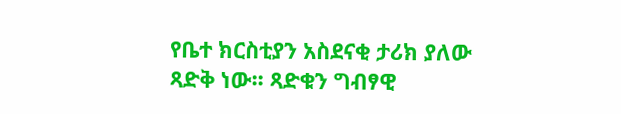የቤተ ክርስቲያን አስደናቂ ታሪክ ያለው ጻድቅ ነው፡፡ ጻድቁን ግብፃዊ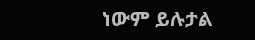ነውም ይሉታል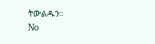ትውልዱን፡፡
No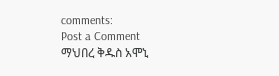comments:
Post a Comment
ማህበረ ቅዱስ አሞኒ